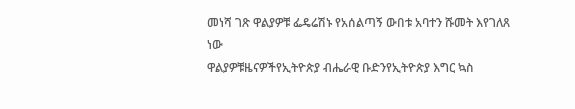መነሻ ገጽ ዋልያዎቹ ፌዴሬሽኑ የአሰልጣኝ ውበቱ አባተን ሹመት እየገለጸ ነው
ዋልያዎቹዜናዎችየኢትዮጵያ ብሔራዊ ቡድንየኢትዮጵያ እግር ኳስ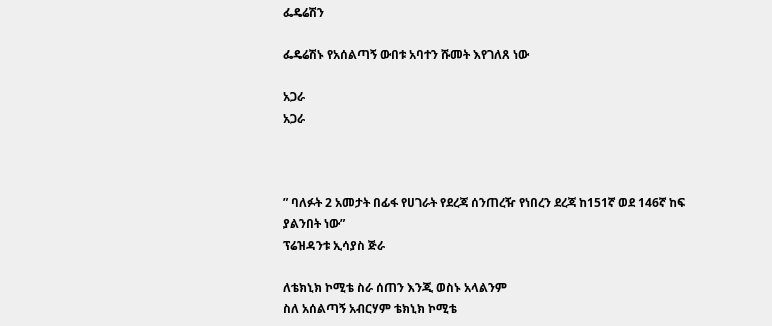ፌዴሬሽን

ፌዴሬሽኑ የአሰልጣኝ ውበቱ አባተን ሹመት እየገለጸ ነው

አጋራ
አጋራ



” ባለፉት 2 አመታት በፊፋ የሀገራት የደረጃ ሰንጠረዥ የነበረን ደረጃ ከ151ኛ ወደ 146ኛ ከፍ ያልንበት ነው”
ፕሬዝዳንቱ ኢሳያስ ጅራ

ለቴክኒክ ኮሚቴ ስራ ሰጠን እንጂ ወስኑ አላልንም
ስለ አሰልጣኝ አብርሃም ቴክኒክ ኮሚቴ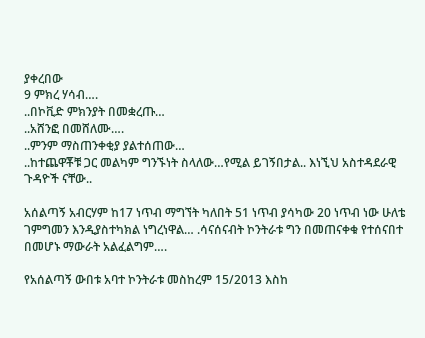ያቀረበው
9 ምክረ ሃሳብ….
..በኮቪድ ምክንያት በመቋረጡ…
..አሸንፎ በመሸለሙ….
..ምንም ማስጠንቀቂያ ያልተሰጠው…
..ከተጨዋቾቹ ጋር መልካም ግንኙነት ስላለው…የሚል ይገኝበታል.. እነኚህ አስተዳደራዊ ጉዳዮች ናቸው..

አሰልጣኝ አብርሃም ከ17 ነጥብ ማግኘት ካለበት 51 ነጥብ ያሳካው 20 ነጥብ ነው ሁለቴ ገምግመን እንዲያስተካክል ነግረነዋል… .ሳናሰናብት ኮንትራቱ ግን በመጠናቀቁ የተሰናበተ በመሆኑ ማውራት አልፈልግም….

የአሰልጣኝ ውበቱ አባተ ኮንትራቱ መስከረም 15/2013 እስከ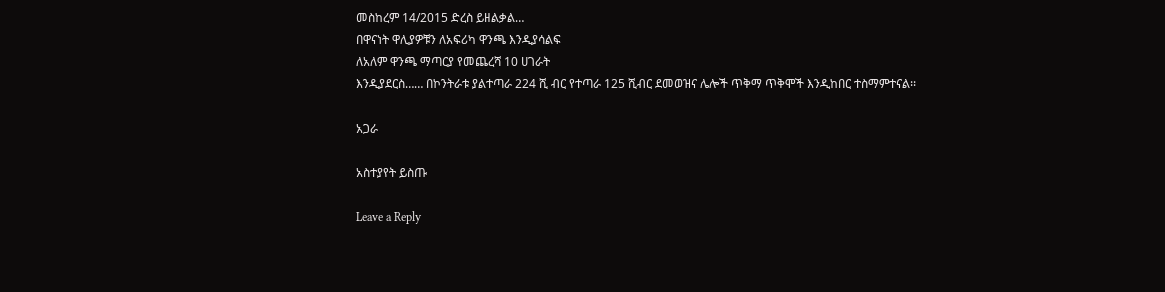መስከረም 14/2015 ድረስ ይዘልቃል…
በዋናነት ዋሊያዎቹን ለአፍሪካ ዋንጫ እንዲያሳልፍ
ለአለም ዋንጫ ማጣርያ የመጨረሻ 10 ሀገራት
እንዲያደርስ…… በኮንትራቱ ያልተጣራ 224 ሺ ብር የተጣራ 125 ሺብር ደመወዝና ሌሎች ጥቅማ ጥቅሞች እንዲከበር ተስማምተናል፡፡

አጋራ

አስተያየት ይስጡ

Leave a Reply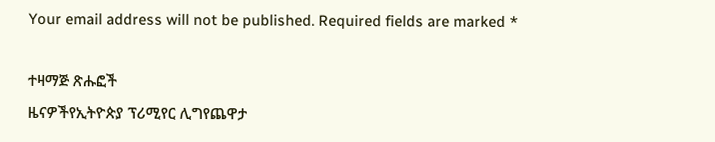Your email address will not be published. Required fields are marked *

ተዛማጅ ጽሑፎች
ዜናዎችየኢትዮጵያ ፕሪሚየር ሊግየጨዋታ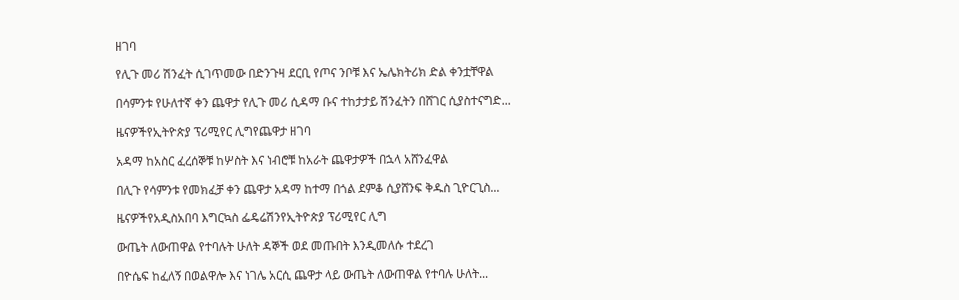ዘገባ

የሊጉ መሪ ሽንፈት ሲገጥመው በድንጉዛ ደርቢ የጦና ንቦቹ እና ኤሌክትሪክ ድል ቀንቷቸዋል

በሳምንቱ የሁለተኛ ቀን ጨዋታ የሊጉ መሪ ሲዳማ ቡና ተከታታይ ሽንፈትን በሸገር ሲያስተናግድ...

ዜናዎችየኢትዮጵያ ፕሪሚየር ሊግየጨዋታ ዘገባ

አዳማ ከአስር ፈረሰኞቹ ከሦስት እና ነብሮቹ ከአራት ጨዋታዎች በኋላ አሸንፈዋል

በሊጉ የሳምንቱ የመክፈቻ ቀን ጨዋታ አዳማ ከተማ በጎል ደምቆ ሲያሸንፍ ቅዱስ ጊዮርጊስ...

ዜናዎችየአዲስአበባ እግርኳስ ፌዴሬሽንየኢትዮጵያ ፕሪሚየር ሊግ

ውጤት ለውጠዋል የተባሉት ሁለት ዳኞች ወደ መጡበት እንዲመለሱ ተደረገ

በዮሴፍ ከፈለኝ በወልዋሎ እና ነገሌ አርሲ ጨዋታ ላይ ውጤት ለውጠዋል የተባሉ ሁለት...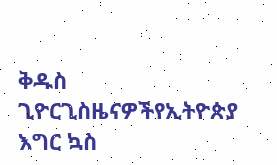ቅዱስ ጊዮርጊስዜናዎችየኢትዮጵያ እግር ኳስ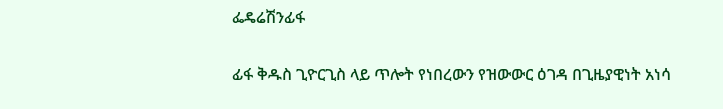ፌዴሬሽንፊፋ

ፊፋ ቅዱስ ጊዮርጊስ ላይ ጥሎት የነበረውን የዝውውር ዕገዳ በጊዜያዊነት አነሳ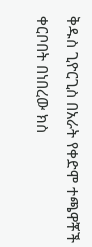ቅዱስ ጊዮርጊስ በአራት የቀድሞ ተጫዋቾች ቀርቦበት በነበረው ክስ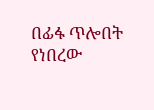በፊፋ ጥሎበት የነበረው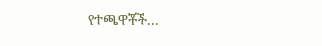የተጫዋቾች...